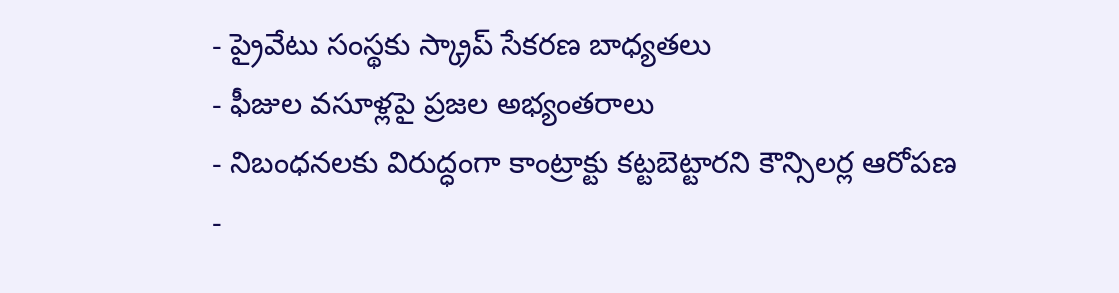- ప్రైవేటు సంస్థకు స్క్రాప్ సేకరణ బాధ్యతలు
- ఫీజుల వసూళ్లపై ప్రజల అభ్యంతరాలు
- నిబంధనలకు విరుద్ధంగా కాంట్రాక్టు కట్టబెట్టారని కౌన్సిలర్ల ఆరోపణ
-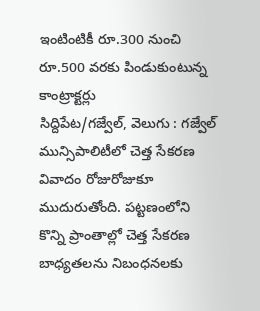ఇంటింటికీ రూ.300 నుంచి రూ.500 వరకు పిండుకుంటున్న కాంట్రాక్టర్లు
సిద్దిపేట/గజ్వేల్, వెలుగు : గజ్వేల్ మున్సిపాలిటీలో చెత్త సేకరణ వివాదం రోజురోజుకూ ముదురుతోంది. పట్టణంలోని కొన్ని ప్రాంతాల్లో చెత్త సేకరణ బాధ్యతలను నిబంధనలకు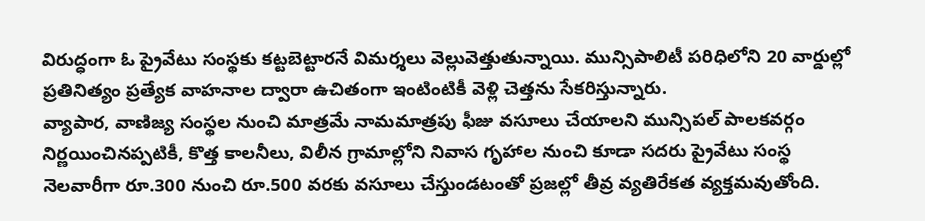విరుద్ధంగా ఓ ప్రైవేటు సంస్థకు కట్టబెట్టారనే విమర్శలు వెల్లువెత్తుతున్నాయి. మున్సిపాలిటీ పరిధిలోని 20 వార్డుల్లో ప్రతినిత్యం ప్రత్యేక వాహనాల ద్వారా ఉచితంగా ఇంటింటికీ వెళ్లి చెత్తను సేకరిస్తున్నారు.
వ్యాపార, వాణిజ్య సంస్థల నుంచి మాత్రమే నామమాత్రపు ఫీజు వసూలు చేయాలని మున్సిపల్ పాలకవర్గం నిర్ణయించినప్పటికీ, కొత్త కాలనీలు, విలీన గ్రామాల్లోని నివాస గృహాల నుంచి కూడా సదరు ప్రైవేటు సంస్థ నెలవారీగా రూ.300 నుంచి రూ.500 వరకు వసూలు చేస్తుండటంతో ప్రజల్లో తీవ్ర వ్యతిరేకత వ్యక్తమవుతోంది.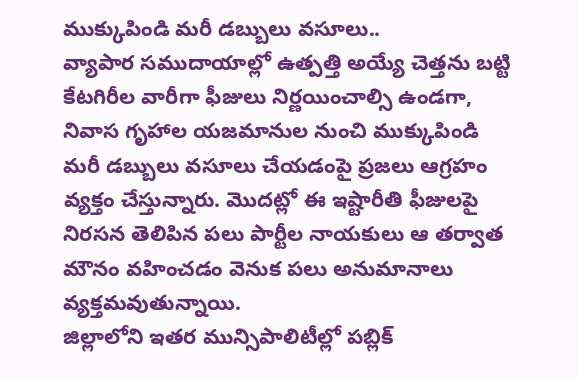ముక్కుపిండి మరీ డబ్బులు వసూలు..
వ్యాపార సముదాయాల్లో ఉత్పత్తి అయ్యే చెత్తను బట్టి కేటగిరీల వారీగా ఫీజులు నిర్ణయించాల్సి ఉండగా, నివాస గృహాల యజమానుల నుంచి ముక్కుపిండి మరీ డబ్బులు వసూలు చేయడంపై ప్రజలు ఆగ్రహం వ్యక్తం చేస్తున్నారు. మొదట్లో ఈ ఇష్టారీతి ఫీజులపై నిరసన తెలిపిన పలు పార్టీల నాయకులు ఆ తర్వాత మౌనం వహించడం వెనుక పలు అనుమానాలు వ్యక్తమవుతున్నాయి.
జిల్లాలోని ఇతర మున్సిపాలిటీల్లో పబ్లిక్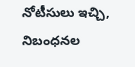నోటీసులు ఇచ్చి, నిబంధనల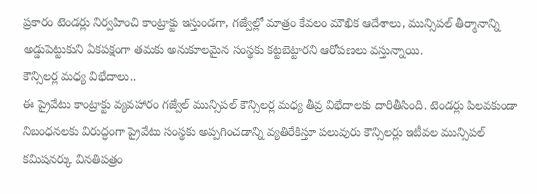ప్రకారం టెండర్లు నిర్వహించి కాంట్రాక్టు ఇస్తుండగా, గజ్వేల్లో మాత్రం కేవలం మౌఖిక ఆదేశాలు, మున్సిపల్ తీర్మానాన్ని అడ్డుపెట్టుకుని ఏకపక్షంగా తమకు అనుకూలమైన సంస్థకు కట్టబెట్టారని ఆరోపణలు వస్తున్నాయి.
కౌన్సిలర్ల మధ్య విభేదాలు..
ఈ ప్రైవేటు కాంట్రాక్టు వ్యవహారం గజ్వేల్ మున్సిపల్ కౌన్సిలర్ల మధ్య తీవ్ర విభేదాలకు దారితీసింది. టెండర్లు పిలవకుండా నిబంధనలకు విరుద్ధంగా ప్రైవేటు సంస్థకు అప్పగించడాన్ని వ్యతిరేకిస్తూ పలువురు కౌన్సిలర్లు ఇటీవల మున్సిపల్ కమిషనర్కు వినతిపత్రం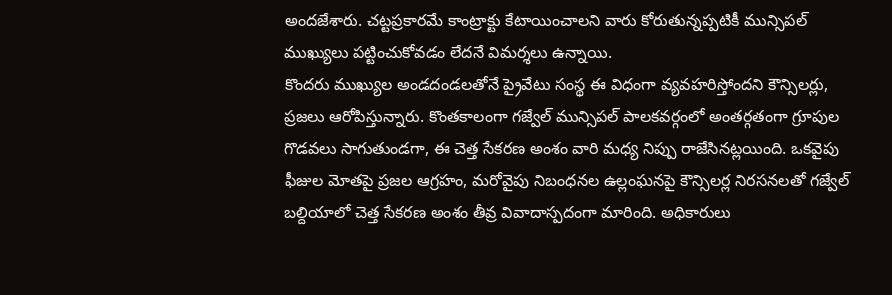అందజేశారు. చట్టప్రకారమే కాంట్రాక్టు కేటాయించాలని వారు కోరుతున్నప్పటికీ మున్సిపల్ ముఖ్యులు పట్టించుకోవడం లేదనే విమర్శలు ఉన్నాయి.
కొందరు ముఖ్యుల అండదండలతోనే ప్రైవేటు సంస్థ ఈ విధంగా వ్యవహరిస్తోందని కౌన్సిలర్లు, ప్రజలు ఆరోపిస్తున్నారు. కొంతకాలంగా గజ్వేల్ మున్సిపల్ పాలకవర్గంలో అంతర్గతంగా గ్రూపుల గొడవలు సాగుతుండగా, ఈ చెత్త సేకరణ అంశం వారి మధ్య నిప్పు రాజేసినట్లయింది. ఒకవైపు ఫీజుల మోతపై ప్రజల ఆగ్రహం, మరోవైపు నిబంధనల ఉల్లంఘనపై కౌన్సిలర్ల నిరసనలతో గజ్వేల్ బల్దియాలో చెత్త సేకరణ అంశం తీవ్ర వివాదాస్పదంగా మారింది. అధికారులు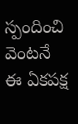స్పందించి వెంటనే ఈ ఏకపక్ష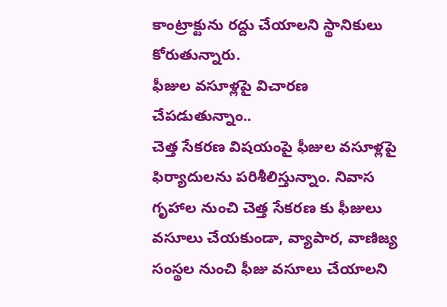కాంట్రాక్టును రద్దు చేయాలని స్థానికులు కోరుతున్నారు.
ఫీజుల వసూళ్లపై విచారణ చేపడుతున్నాం..
చెత్త సేకరణ విషయంపై ఫీజుల వసూళ్లపై ఫిర్యాదులను పరిశీలిస్తున్నాం. నివాస గృహాల నుంచి చెత్త సేకరణ కు ఫీజులు వసూలు చేయకుండా, వ్యాపార, వాణిజ్య సంస్థల నుంచి ఫీజు వసూలు చేయాలని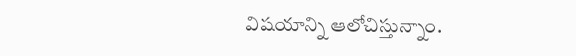విషయాన్ని ఆలోచిస్తున్నాం.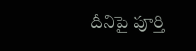దీనిపై పూర్తి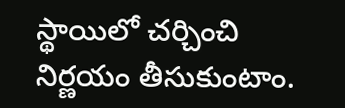స్థాయిలో చర్చించి నిర్ణయం తీసుకుంటాం.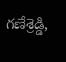గణేశ్రెడ్డి,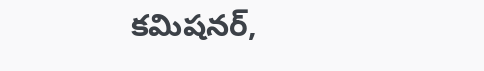కమిషనర్,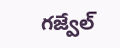గజ్వేల్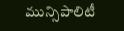మున్సిపాలిటీ